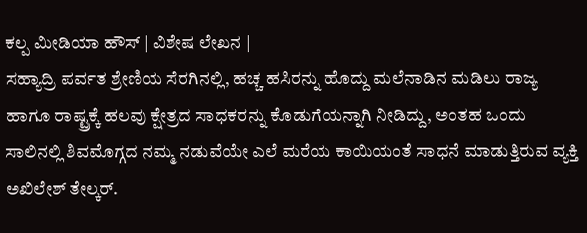ಕಲ್ಪ ಮೀಡಿಯಾ ಹೌಸ್ | ವಿಶೇಷ ಲೇಖನ |
ಸಹ್ಯಾದ್ರಿ ಪರ್ವತ ಶ್ರೇಣಿಯ ಸೆರಗಿನಲ್ಲಿ, ಹಚ್ಚ ಹಸಿರನ್ನು ಹೊದ್ದು ಮಲೆನಾಡಿನ ಮಡಿಲು ರಾಜ್ಯ ಹಾಗೂ ರಾಷ್ಟ್ರಕ್ಕೆ ಹಲವು ಕ್ಷೇತ್ರದ ಸಾಧಕರನ್ನು ಕೊಡುಗೆಯನ್ನಾಗಿ ನೀಡಿದ್ದು, ಅಂತಹ ಒಂದು ಸಾಲಿನಲ್ಲಿ ಶಿವಮೊಗ್ಗದ ನಮ್ಮ ನಡುವೆಯೇ ಎಲೆ ಮರೆಯ ಕಾಯಿಯಂತೆ ಸಾಧನೆ ಮಾಡುತ್ತಿರುವ ವ್ಯಕ್ತಿ ಅಖಿಲೇಶ್ ತೇಲ್ಕರ್.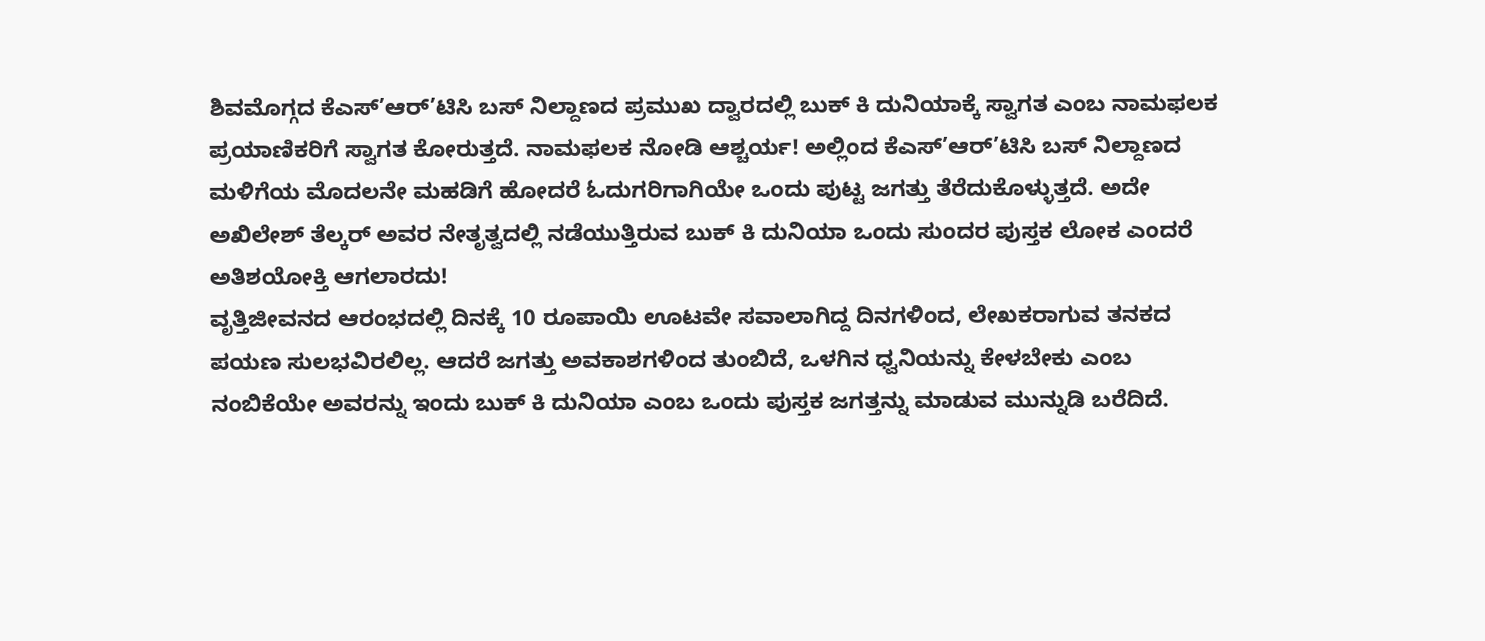ಶಿವಮೊಗ್ಗದ ಕೆಎಸ್’ಆರ್’ಟಿಸಿ ಬಸ್ ನಿಲ್ದಾಣದ ಪ್ರಮುಖ ದ್ವಾರದಲ್ಲಿ ಬುಕ್ ಕಿ ದುನಿಯಾಕ್ಕೆ ಸ್ವಾಗತ ಎಂಬ ನಾಮಫಲಕ ಪ್ರಯಾಣಿಕರಿಗೆ ಸ್ವಾಗತ ಕೋರುತ್ತದೆ. ನಾಮಫಲಕ ನೋಡಿ ಆಶ್ಚರ್ಯ! ಅಲ್ಲಿಂದ ಕೆಎಸ್’ಆರ್’ಟಿಸಿ ಬಸ್ ನಿಲ್ದಾಣದ ಮಳಿಗೆಯ ಮೊದಲನೇ ಮಹಡಿಗೆ ಹೋದರೆ ಓದುಗರಿಗಾಗಿಯೇ ಒಂದು ಪುಟ್ಟ ಜಗತ್ತು ತೆರೆದುಕೊಳ್ಳುತ್ತದೆ. ಅದೇ ಅಖಿಲೇಶ್ ತೆಲ್ಕರ್ ಅವರ ನೇತೃತ್ವದಲ್ಲಿ ನಡೆಯುತ್ತಿರುವ ಬುಕ್ ಕಿ ದುನಿಯಾ ಒಂದು ಸುಂದರ ಪುಸ್ತಕ ಲೋಕ ಎಂದರೆ ಅತಿಶಯೋಕ್ತಿ ಆಗಲಾರದು!
ವೃತ್ತಿಜೀವನದ ಆರಂಭದಲ್ಲಿ ದಿನಕ್ಕೆ 10 ರೂಪಾಯಿ ಊಟವೇ ಸವಾಲಾಗಿದ್ದ ದಿನಗಳಿಂದ, ಲೇಖಕರಾಗುವ ತನಕದ ಪಯಣ ಸುಲಭವಿರಲಿಲ್ಲ. ಆದರೆ ಜಗತ್ತು ಅವಕಾಶಗಳಿಂದ ತುಂಬಿದೆ, ಒಳಗಿನ ಧ್ವನಿಯನ್ನು ಕೇಳಬೇಕು ಎಂಬ ನಂಬಿಕೆಯೇ ಅವರನ್ನು ಇಂದು ಬುಕ್ ಕಿ ದುನಿಯಾ ಎಂಬ ಒಂದು ಪುಸ್ತಕ ಜಗತ್ತನ್ನು ಮಾಡುವ ಮುನ್ನುಡಿ ಬರೆದಿದೆ.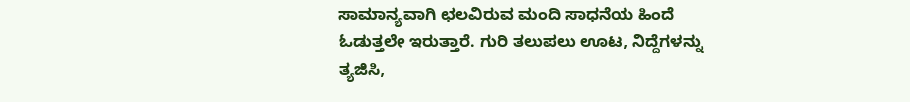ಸಾಮಾನ್ಯವಾಗಿ ಛಲವಿರುವ ಮಂದಿ ಸಾಧನೆಯ ಹಿಂದೆ ಓಡುತ್ತಲೇ ಇರುತ್ತಾರೆ. ಗುರಿ ತಲುಪಲು ಊಟ, ನಿದ್ದೆಗಳನ್ನು ತ್ಯಜಿಸಿ,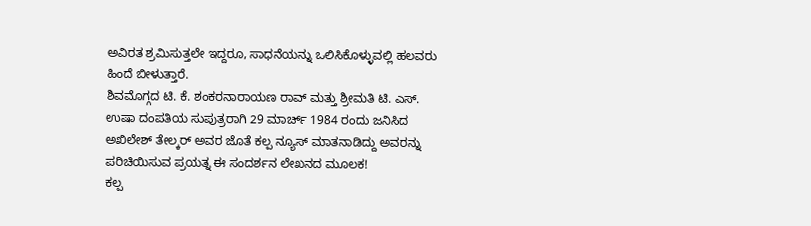ಅವಿರತ ಶ್ರಮಿಸುತ್ತಲೇ ಇದ್ದರೂ, ಸಾಧನೆಯನ್ನು ಒಲಿಸಿಕೊಳ್ಳುವಲ್ಲಿ ಹಲವರು ಹಿಂದೆ ಬೀಳುತ್ತಾರೆ.
ಶಿವಮೊಗ್ಗದ ಟಿ. ಕೆ. ಶಂಕರನಾರಾಯಣ ರಾವ್ ಮತ್ತು ಶ್ರೀಮತಿ ಟಿ. ಎಸ್. ಉಷಾ ದಂಪತಿಯ ಸುಪುತ್ರರಾಗಿ 29 ಮಾರ್ಚ್ 1984 ರಂದು ಜನಿಸಿದ ಅಖಿಲೇಶ್ ತೇಲ್ಕರ್ ಅವರ ಜೊತೆ ಕಲ್ಪ ನ್ಯೂಸ್ ಮಾತನಾಡಿದ್ದು ಅವರನ್ನು ಪರಿಚಿಯಿಸುವ ಪ್ರಯತ್ನ ಈ ಸಂದರ್ಶನ ಲೇಖನದ ಮೂಲಕ!
ಕಲ್ಪ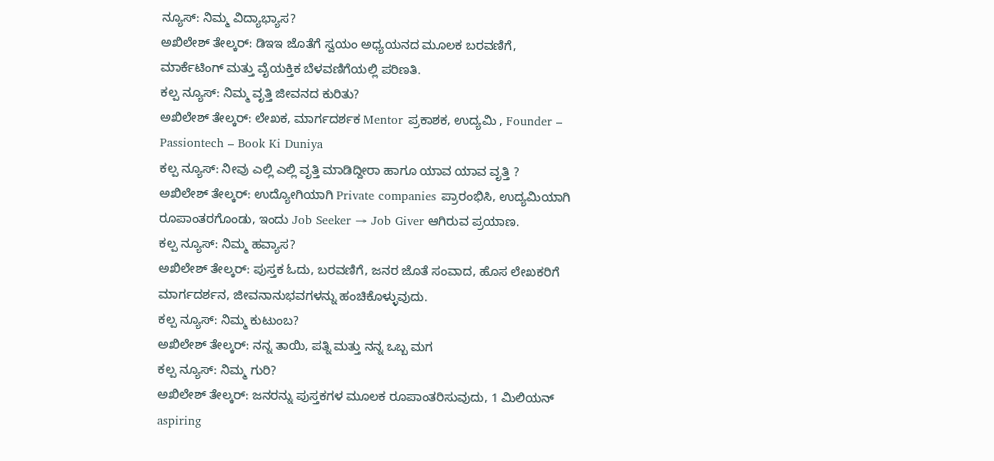ನ್ಯೂಸ್: ನಿಮ್ಮ ವಿದ್ಯಾಭ್ಯಾಸ?
ಅಖಿಲೇಶ್ ತೇಲ್ಕರ್: ಡಿಇಇ ಜೊತೆಗೆ ಸ್ವಯಂ ಅಧ್ಯಯನದ ಮೂಲಕ ಬರವಣಿಗೆ, ಮಾರ್ಕೆಟಿಂಗ್ ಮತ್ತು ವೈಯಕ್ತಿಕ ಬೆಳವಣಿಗೆಯಲ್ಲಿ ಪರಿಣತಿ.
ಕಲ್ಪ ನ್ಯೂಸ್: ನಿಮ್ಮ ವೃತ್ತಿ ಜೀವನದ ಕುರಿತು?
ಅಖಿಲೇಶ್ ತೇಲ್ಕರ್: ಲೇಖಕ, ಮಾರ್ಗದರ್ಶಕ Mentor ಪ್ರಕಾಶಕ, ಉದ್ಯಮಿ , Founder – Passiontech – Book Ki Duniya
ಕಲ್ಪ ನ್ಯೂಸ್: ನೀವು ಎಲ್ಲಿ ಎಲ್ಲಿ ವೃತ್ತಿ ಮಾಡಿದ್ದೀರಾ ಹಾಗೂ ಯಾವ ಯಾವ ವೃತ್ತಿ ?
ಅಖಿಲೇಶ್ ತೇಲ್ಕರ್: ಉದ್ಯೋಗಿಯಾಗಿ Private companies ಪ್ರಾರಂಭಿಸಿ, ಉದ್ಯಮಿಯಾಗಿ ರೂಪಾಂತರಗೊಂಡು, ಇಂದು Job Seeker → Job Giver ಆಗಿರುವ ಪ್ರಯಾಣ.
ಕಲ್ಪ ನ್ಯೂಸ್: ನಿಮ್ಮ ಹವ್ಯಾಸ?
ಅಖಿಲೇಶ್ ತೇಲ್ಕರ್: ಪುಸ್ತಕ ಓದು, ಬರವಣಿಗೆ, ಜನರ ಜೊತೆ ಸಂವಾದ, ಹೊಸ ಲೇಖಕರಿಗೆ ಮಾರ್ಗದರ್ಶನ, ಜೀವನಾನುಭವಗಳನ್ನು ಹಂಚಿಕೊಳ್ಳುವುದು.
ಕಲ್ಪ ನ್ಯೂಸ್: ನಿಮ್ಮ ಕುಟುಂಬ?
ಅಖಿಲೇಶ್ ತೇಲ್ಕರ್: ನನ್ನ ತಾಯಿ, ಪತ್ನಿ ಮತ್ತು ನನ್ನ ಒಬ್ಬ ಮಗ
ಕಲ್ಪ ನ್ಯೂಸ್: ನಿಮ್ಮ ಗುರಿ?
ಅಖಿಲೇಶ್ ತೇಲ್ಕರ್: ಜನರನ್ನು ಪುಸ್ತಕಗಳ ಮೂಲಕ ರೂಪಾಂತರಿಸುವುದು, 1 ಮಿಲಿಯನ್ aspiring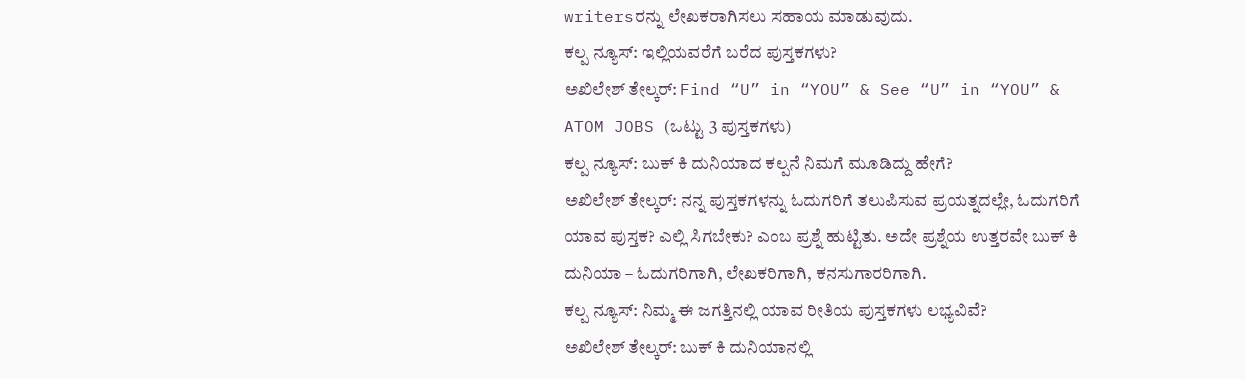writersರನ್ನು ಲೇಖಕರಾಗಿಸಲು ಸಹಾಯ ಮಾಡುವುದು.
ಕಲ್ಪ ನ್ಯೂಸ್: ಇಲ್ಲಿಯವರೆಗೆ ಬರೆದ ಪುಸ್ತಕಗಳು?
ಅಖಿಲೇಶ್ ತೇಲ್ಕರ್: Find “U” in “YOU” & See “U” in “YOU” & ATOM JOBS (ಒಟ್ಟು 3 ಪುಸ್ತಕಗಳು)
ಕಲ್ಪ ನ್ಯೂಸ್: ಬುಕ್ ಕಿ ದುನಿಯಾದ ಕಲ್ಪನೆ ನಿಮಗೆ ಮೂಡಿದ್ದು ಹೇಗೆ?
ಅಖಿಲೇಶ್ ತೇಲ್ಕರ್: ನನ್ನ ಪುಸ್ತಕಗಳನ್ನು ಓದುಗರಿಗೆ ತಲುಪಿಸುವ ಪ್ರಯತ್ನದಲ್ಲೇ, ಓದುಗರಿಗೆ ಯಾವ ಪುಸ್ತಕ? ಎಲ್ಲಿ ಸಿಗಬೇಕು? ಎಂಬ ಪ್ರಶ್ನೆ ಹುಟ್ಟಿತು. ಅದೇ ಪ್ರಶ್ನೆಯ ಉತ್ತರವೇ ಬುಕ್ ಕಿ ದುನಿಯಾ – ಓದುಗರಿಗಾಗಿ, ಲೇಖಕರಿಗಾಗಿ, ಕನಸುಗಾರರಿಗಾಗಿ.
ಕಲ್ಪ ನ್ಯೂಸ್: ನಿಮ್ಮ ಈ ಜಗತ್ತಿನಲ್ಲಿ ಯಾವ ರೀತಿಯ ಪುಸ್ತಕಗಳು ಲಭ್ಯವಿವೆ?
ಅಖಿಲೇಶ್ ತೇಲ್ಕರ್: ಬುಕ್ ಕಿ ದುನಿಯಾನಲ್ಲಿ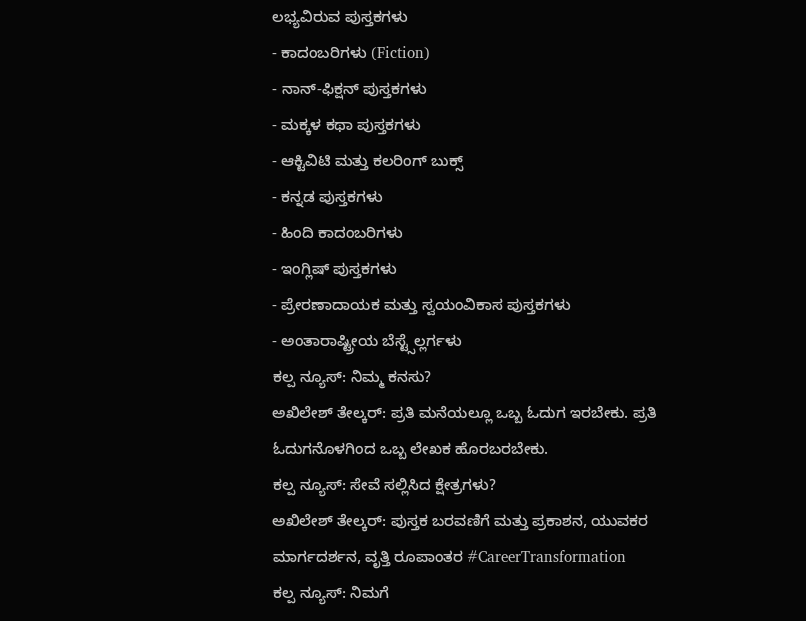ಲಭ್ಯವಿರುವ ಪುಸ್ತಕಗಳು
- ಕಾದಂಬರಿಗಳು (Fiction)
- ನಾನ್-ಫಿಕ್ಷನ್ ಪುಸ್ತಕಗಳು
- ಮಕ್ಕಳ ಕಥಾ ಪುಸ್ತಕಗಳು
- ಆಕ್ಟಿವಿಟಿ ಮತ್ತು ಕಲರಿಂಗ್ ಬುಕ್ಸ್
- ಕನ್ನಡ ಪುಸ್ತಕಗಳು
- ಹಿಂದಿ ಕಾದಂಬರಿಗಳು
- ಇಂಗ್ಲಿಷ್ ಪುಸ್ತಕಗಳು
- ಪ್ರೇರಣಾದಾಯಕ ಮತ್ತು ಸ್ವಯಂವಿಕಾಸ ಪುಸ್ತಕಗಳು
- ಅಂತಾರಾಷ್ಟ್ರೀಯ ಬೆಸ್ಟ್ಸೆಲ್ಲರ್ಗಳು
ಕಲ್ಪ ನ್ಯೂಸ್: ನಿಮ್ಮ ಕನಸು?
ಅಖಿಲೇಶ್ ತೇಲ್ಕರ್: ಪ್ರತಿ ಮನೆಯಲ್ಲೂ ಒಬ್ಬ ಓದುಗ ಇರಬೇಕು. ಪ್ರತಿ ಓದುಗನೊಳಗಿಂದ ಒಬ್ಬ ಲೇಖಕ ಹೊರಬರಬೇಕು.
ಕಲ್ಪ ನ್ಯೂಸ್: ಸೇವೆ ಸಲ್ಲಿಸಿದ ಕ್ಷೇತ್ರಗಳು?
ಅಖಿಲೇಶ್ ತೇಲ್ಕರ್: ಪುಸ್ತಕ ಬರವಣಿಗೆ ಮತ್ತು ಪ್ರಕಾಶನ, ಯುವಕರ ಮಾರ್ಗದರ್ಶನ, ವೃತ್ತಿ ರೂಪಾಂತರ #CareerTransformation
ಕಲ್ಪ ನ್ಯೂಸ್: ನಿಮಗೆ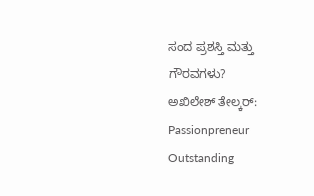ಸಂದ ಪ್ರಶಸ್ತಿ ಮತ್ತು ಗೌರವಗಳು?
ಅಖಿಲೇಶ್ ತೇಲ್ಕರ್: Passionpreneur Outstanding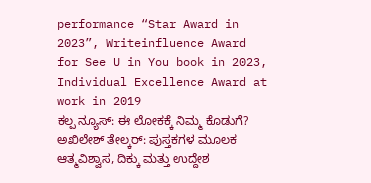performance “Star Award in 2023”, Writeinfluence Award for See U in You book in 2023, Individual Excellence Award at work in 2019
ಕಲ್ಪ ನ್ಯೂಸ್: ಈ ಲೋಕಕ್ಕೆ ನಿಮ್ಮ ಕೊಡುಗೆ?
ಅಖಿಲೇಶ್ ತೇಲ್ಕರ್: ಪುಸ್ತಕಗಳ ಮೂಲಕ ಆತ್ಮವಿಶ್ವಾಸ, ದಿಕ್ಕು ಮತ್ತು ಉದ್ದೇಶ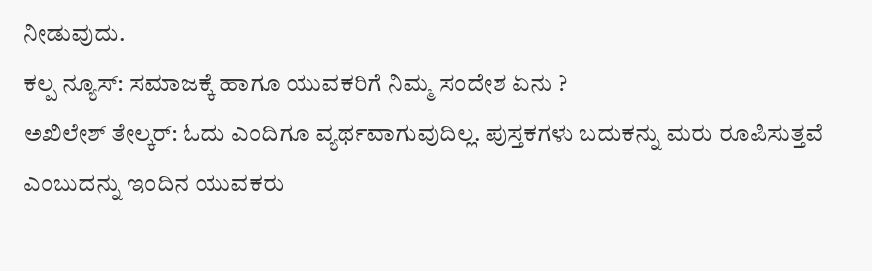ನೀಡುವುದು.
ಕಲ್ಪ ನ್ಯೂಸ್: ಸಮಾಜಕ್ಕೆ ಹಾಗೂ ಯುವಕರಿಗೆ ನಿಮ್ಮ ಸಂದೇಶ ಏನು ?
ಅಖಿಲೇಶ್ ತೇಲ್ಕರ್: ಓದು ಎಂದಿಗೂ ವ್ಯರ್ಥವಾಗುವುದಿಲ್ಲ. ಪುಸ್ತಕಗಳು ಬದುಕನ್ನು ಮರು ರೂಪಿಸುತ್ತವೆ ಎಂಬುದನ್ನು ಇಂದಿನ ಯುವಕರು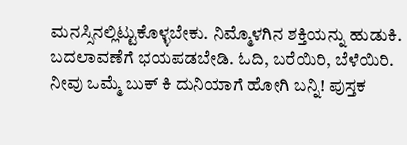ಮನಸ್ಸಿನಲ್ಲಿಟ್ಟುಕೊಳ್ಳಬೇಕು. ನಿಮ್ಮೊಳಗಿನ ಶಕ್ತಿಯನ್ನು ಹುಡುಕಿ. ಬದಲಾವಣೆಗೆ ಭಯಪಡಬೇಡಿ. ಓದಿ, ಬರೆಯಿರಿ, ಬೆಳೆಯಿರಿ.
ನೀವು ಒಮ್ಮೆ ಬುಕ್ ಕಿ ದುನಿಯಾಗೆ ಹೋಗಿ ಬನ್ನಿ! ಪುಸ್ತಕ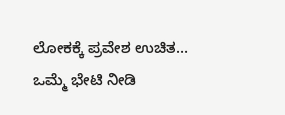ಲೋಕಕ್ಕೆ ಪ್ರವೇಶ ಉಚಿತ…
ಒಮ್ಮೆ ಭೇಟಿ ನೀಡಿ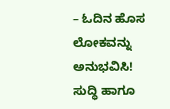– ಓದಿನ ಹೊಸ ಲೋಕವನ್ನು ಅನುಭವಿಸಿ!
ಸುದ್ಧಿ ಹಾಗೂ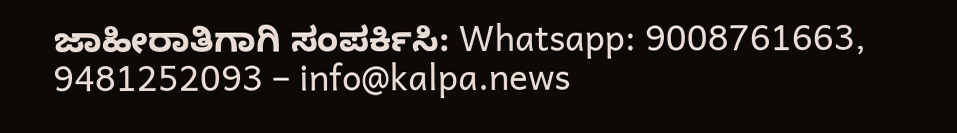ಜಾಹೀರಾತಿಗಾಗಿ ಸಂಪರ್ಕಿಸಿ: Whatsapp: 9008761663, 9481252093 – info@kalpa.news